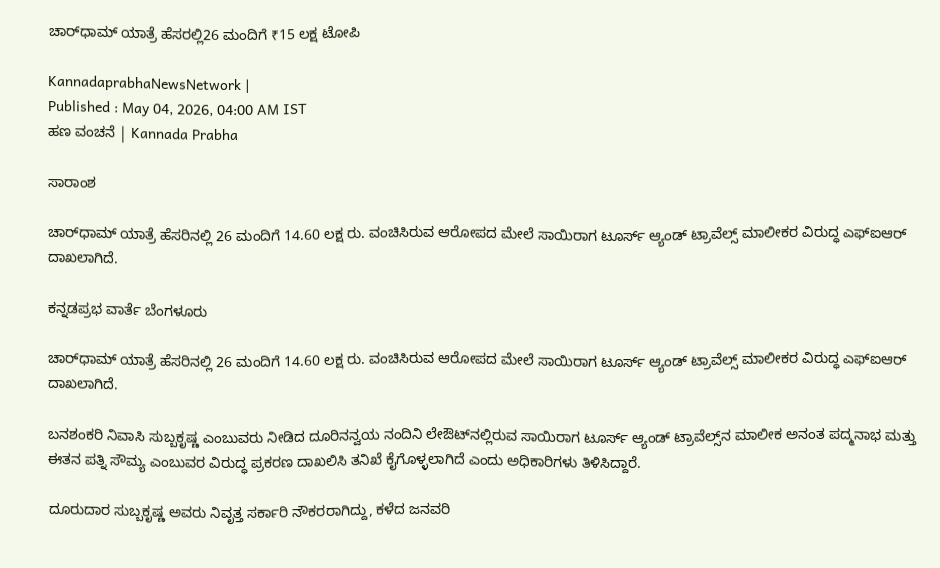ಚಾರ್‌ಧಾಮ್‌ ಯಾತ್ರೆ ಹೆಸರಲ್ಲಿ26 ಮಂದಿಗೆ ₹15 ಲಕ್ಷ ಟೋಪಿ

KannadaprabhaNewsNetwork |
Published : May 04, 2026, 04:00 AM IST
ಹಣ ವಂಚನೆ | Kannada Prabha

ಸಾರಾಂಶ

ಚಾರ್‌ಧಾಮ್‌ ಯಾತ್ರೆ ಹೆಸರಿನಲ್ಲಿ 26 ಮಂದಿಗೆ 14.60 ಲಕ್ಷ ರು. ವಂಚಿಸಿರುವ ಆರೋಪದ ಮೇಲೆ ಸಾಯಿರಾಗ ಟೂರ್ಸ್‌ ಆ್ಯಂಡ್‌ ಟ್ರಾವೆಲ್ಸ್‌ ಮಾಲೀಕರ ವಿರುದ್ಧ ಎಫ್‌ಐಆರ್‌ ದಾಖಲಾಗಿದೆ.

ಕನ್ನಡಪ್ರಭ ವಾರ್ತೆ ಬೆಂಗಳೂರು

ಚಾರ್‌ಧಾಮ್‌ ಯಾತ್ರೆ ಹೆಸರಿನಲ್ಲಿ 26 ಮಂದಿಗೆ 14.60 ಲಕ್ಷ ರು. ವಂಚಿಸಿರುವ ಆರೋಪದ ಮೇಲೆ ಸಾಯಿರಾಗ ಟೂರ್ಸ್‌ ಆ್ಯಂಡ್‌ ಟ್ರಾವೆಲ್ಸ್‌ ಮಾಲೀಕರ ವಿರುದ್ಧ ಎಫ್‌ಐಆರ್‌ ದಾಖಲಾಗಿದೆ.

ಬನಶಂಕರಿ ನಿವಾಸಿ ಸುಬ್ಬಕೃಷ್ಣ ಎಂಬುವರು ನೀಡಿದ ದೂರಿನನ್ವಯ ನಂದಿನಿ ಲೇಔಟ್‌ನಲ್ಲಿರುವ ಸಾಯಿರಾಗ ಟೂರ್ಸ್‌ ಆ್ಯಂಡ್‌ ಟ್ರಾವೆಲ್ಸ್‌ನ ಮಾಲೀಕ ಅನಂತ ಪದ್ಮನಾಭ ಮತ್ತು ಈತನ ಪತ್ನಿ ಸೌಮ್ಯ ಎಂಬುವರ ವಿರುದ್ಧ ಪ್ರಕರಣ ದಾಖಲಿಸಿ ತನಿಖೆ ಕೈಗೊಳ್ಳಲಾಗಿದೆ ಎಂದು ಅಧಿಕಾರಿಗಳು ತಿಳಿಸಿದ್ದಾರೆ.

ದೂರುದಾರ ಸುಬ್ಬಕೃಷ್ಣ ಅವರು ನಿವೃತ್ತ ಸರ್ಕಾರಿ ನೌಕರರಾಗಿದ್ದು, ಕಳೆದ ಜನವರಿ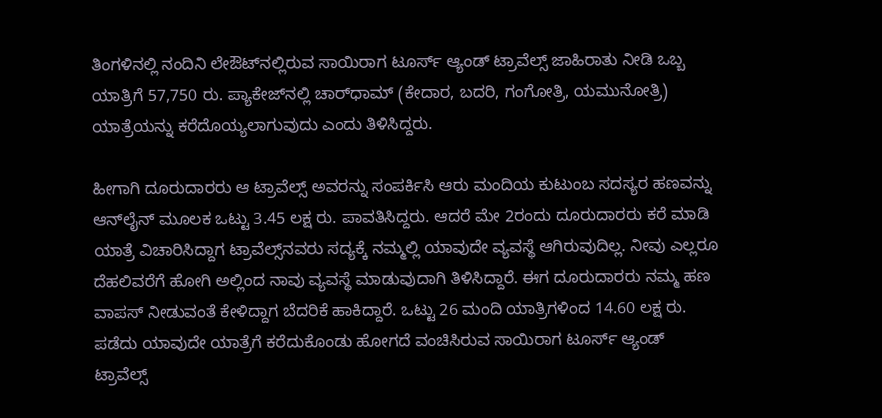ತಿಂಗಳಿನಲ್ಲಿ ನಂದಿನಿ ಲೇಔಟ್‌ನಲ್ಲಿರುವ ಸಾಯಿರಾಗ ಟೂರ್ಸ್‌ ಆ್ಯಂಡ್‌ ಟ್ರಾವೆಲ್ಸ್‌ ಜಾಹಿರಾತು ನೀಡಿ ಒಬ್ಬ ಯಾತ್ರಿಗೆ 57,750 ರು. ಪ್ಯಾಕೇಜ್‌ನಲ್ಲಿ ಚಾರ್‌ಧಾಮ್‌ (ಕೇದಾರ, ಬದರಿ, ಗಂಗೋತ್ರಿ, ಯಮುನೋತ್ರಿ) ಯಾತ್ರೆಯನ್ನು ಕರೆದೊಯ್ಯಲಾಗುವುದು ಎಂದು ತಿಳಿಸಿದ್ದರು.

ಹೀಗಾಗಿ ದೂರುದಾರರು ಆ ಟ್ರಾವೆಲ್ಸ್‌ ಅವರನ್ನು ಸಂಪರ್ಕಿಸಿ ಆರು ಮಂದಿಯ ಕುಟುಂಬ ಸದಸ್ಯರ ಹಣವನ್ನು ಆನ್‌ಲೈನ್‌ ಮೂಲಕ ಒಟ್ಟು 3.45 ಲಕ್ಷ ರು. ಪಾವತಿಸಿದ್ದರು. ಆದರೆ ಮೇ 2ರಂದು ದೂರುದಾರರು ಕರೆ ಮಾಡಿ ಯಾತ್ರೆ ವಿಚಾರಿಸಿದ್ದಾಗ ಟ್ರಾವೆಲ್ಸ್‌ನವರು ಸದ್ಯಕ್ಕೆ ನಮ್ಮಲ್ಲಿ ಯಾವುದೇ ವ್ಯವಸ್ಥೆ ಆಗಿರುವುದಿಲ್ಲ. ನೀವು ಎಲ್ಲರೂ ದೆಹಲಿವರೆಗೆ ಹೋಗಿ ಅಲ್ಲಿಂದ ನಾವು ವ್ಯವಸ್ಥೆ ಮಾಡುವುದಾಗಿ ತಿಳಿಸಿದ್ದಾರೆ. ಈಗ ದೂರುದಾರರು ನಮ್ಮ ಹಣ ವಾಪಸ್‌ ನೀಡುವಂತೆ ಕೇಳಿದ್ದಾಗ ಬೆದರಿಕೆ ಹಾಕಿದ್ದಾರೆ. ಒಟ್ಟು 26 ಮಂದಿ ಯಾತ್ರಿಗಳಿಂದ 14.60 ಲಕ್ಷ ರು. ಪಡೆದು ಯಾವುದೇ ಯಾತ್ರೆಗೆ ಕರೆದುಕೊಂಡು ಹೋಗದೆ ವಂಚಿಸಿರುವ ಸಾಯಿರಾಗ ಟೂರ್ಸ್‌ ಆ್ಯಂಡ್‌ ಟ್ರಾವೆಲ್ಸ್‌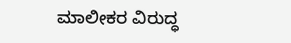ಮಾಲೀಕರ ವಿರುದ್ಧ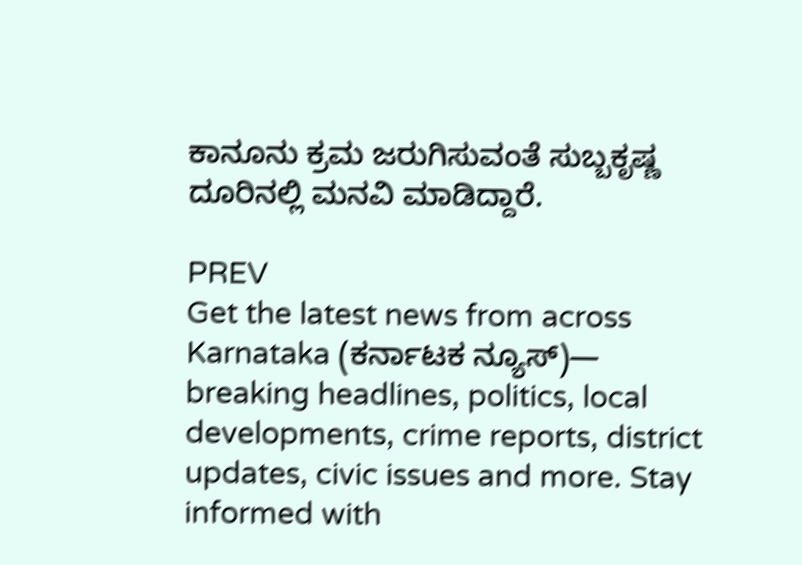ಕಾನೂನು ಕ್ರಮ ಜರುಗಿಸುವಂತೆ ಸುಬ್ಬಕೃಷ್ಣ ದೂರಿನಲ್ಲಿ ಮನವಿ ಮಾಡಿದ್ದಾರೆ.

PREV
Get the latest news from across Karnataka (ಕರ್ನಾಟಕ ನ್ಯೂಸ್)— breaking headlines, politics, local developments, crime reports, district updates, civic issues and more. Stay informed with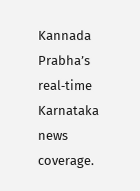Kannada Prabha’s real‑time Karnataka news coverage.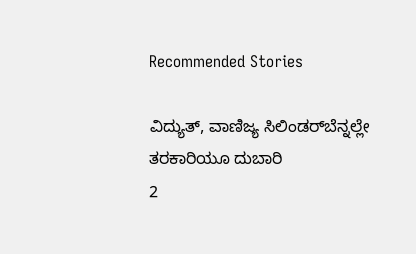Recommended Stories

ವಿದ್ಯುತ್‌, ವಾಣಿಜ್ಯ ಸಿಲಿಂಡರ್‌ಬೆನ್ನಲ್ಲೇ ತರಕಾರಿಯೂ ದುಬಾರಿ
2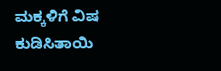ಮಕ್ಕಳಿಗೆ ವಿಷ ಕುಡಿಸಿತಾಯಿ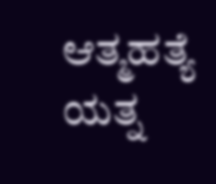ಆತ್ಮಹತ್ಯೆ ಯತ್ನ